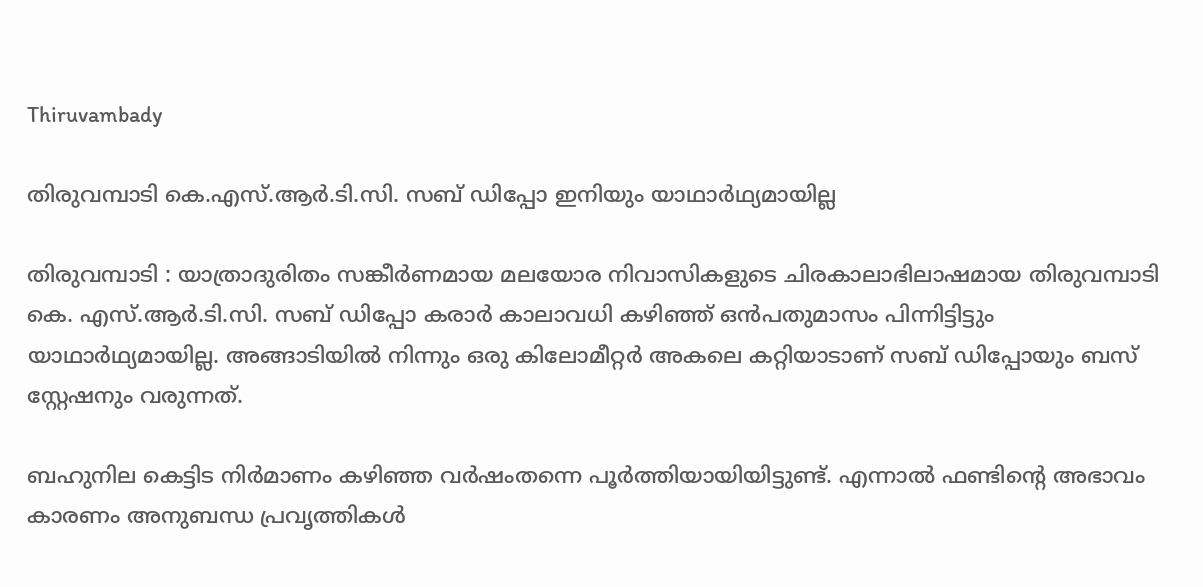Thiruvambady

തിരുവമ്പാടി കെ.എസ്.ആർ.ടി.സി. സബ് ഡിപ്പോ ഇനിയും യാഥാർഥ്യമായില്ല

തിരുവമ്പാടി : യാത്രാദുരിതം സങ്കീർണമായ മലയോര നിവാസികളുടെ ചിരകാലാഭിലാഷമായ തിരുവമ്പാടി കെ. എസ്.ആർ.ടി.സി. സബ് ഡിപ്പോ കരാർ കാലാവധി കഴിഞ്ഞ് ഒൻപതുമാസം പിന്നിട്ടിട്ടും യാഥാർഥ്യമായില്ല. അങ്ങാടിയിൽ നിന്നും ഒരു കിലോമീറ്റർ അകലെ കറ്റിയാടാണ് സബ് ഡിപ്പോയും ബസ് സ്റ്റേഷനും വരുന്നത്.

ബഹുനില കെട്ടിട നിർമാണം കഴിഞ്ഞ വർഷംതന്നെ പൂർത്തിയായിയിട്ടുണ്ട്. എന്നാൽ ഫണ്ടിന്റെ അഭാവം കാരണം അനുബന്ധ പ്രവൃത്തികൾ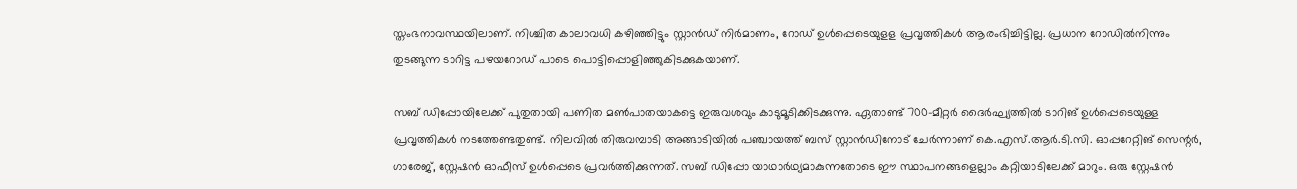സ്തംഭനാവസ്ഥയിലാണ്. നിശ്ചിത കാലാവധി കഴിഞ്ഞിട്ടും സ്റ്റാൻഡ് നിർമാണം, റോഡ് ഉൾപ്പെടെയുളള പ്രവൃത്തികൾ ആരംഭിച്ചിട്ടില്ല. പ്രധാന റോഡിൽനിന്നും തുടങ്ങുന്ന ടാറിട്ട പഴയറോഡ് പാടെ പൊട്ടിപ്പൊളിഞ്ഞുകിടക്കുകയാണ്.

സബ് ഡിപ്പോയിലേക്ക് പുതുതായി പണിത മൺപാതയാകട്ടെ ഇരുവശവും കാടുമൂടിക്കിടക്കുന്നു. ഏതാണ്ട് 700-മീറ്റർ ദൈർഘ്യത്തിൽ ടാറിങ് ഉൾപ്പെടെയുള്ള പ്രവൃത്തികൾ നടത്തേണ്ടതുണ്ട്. നിലവിൽ തിരുവമ്പാടി അങ്ങാടിയിൽ പഞ്ചായത്ത് ബസ് സ്റ്റാൻഡിനോട് ചേർന്നാണ് കെ.എസ്.ആർ.ടി.സി. ഓപ്പറേറ്റിങ് സെന്റർ, ഗാരേജ്, സ്റ്റേഷൻ ഓഫീസ് ഉൾപ്പെടെ പ്രവർത്തിക്കുന്നത്. സബ് ഡിപ്പോ യാഥാർഥ്യമാകുന്നതോടെ ഈ സ്ഥാപനങ്ങളെല്ലാം കറ്റിയാടിലേക്ക് മാറും. ഒരു സ്റ്റേഷൻ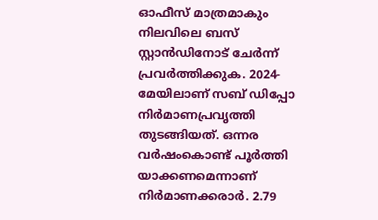ഓഫീസ് മാത്രമാകും നിലവിലെ ബസ് സ്റ്റാൻഡിനോട് ചേർന്ന് പ്രവർത്തിക്കുക. 2024-മേയിലാണ് സബ് ഡിപ്പോ നിർമാണപ്രവൃത്തി തുടങ്ങിയത്. ഒന്നര വർഷംകൊണ്ട് പൂർത്തി യാക്കണമെന്നാണ് നിർമാണക്കരാർ. 2.79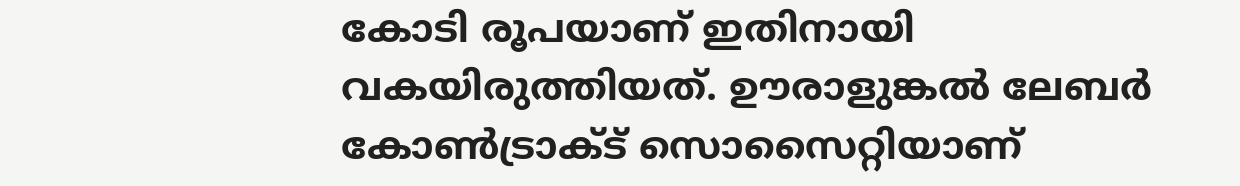കോടി രൂപയാണ് ഇതിനായി വകയിരുത്തിയത്. ഊരാളുങ്കൽ ലേബർ കോൺട്രാക്ട് സൊസൈറ്റിയാണ്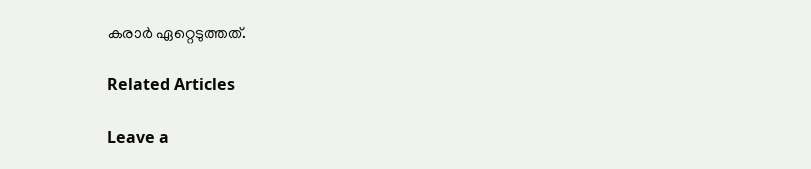കരാർ ഏറ്റെടുത്തത്.

Related Articles

Leave a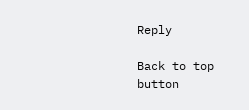Reply

Back to top button